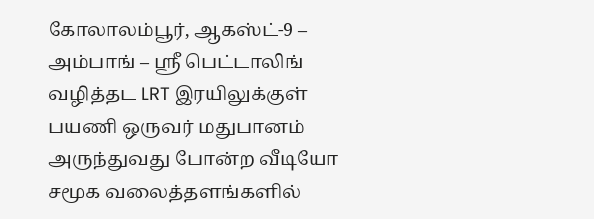கோலாலம்பூர், ஆகஸ்ட்-9 – அம்பாங் – ஸ்ரீ பெட்டாலிங் வழித்தட LRT இரயிலுக்குள் பயணி ஒருவர் மதுபானம் அருந்துவது போன்ற வீடியோ சமூக வலைத்தளங்களில்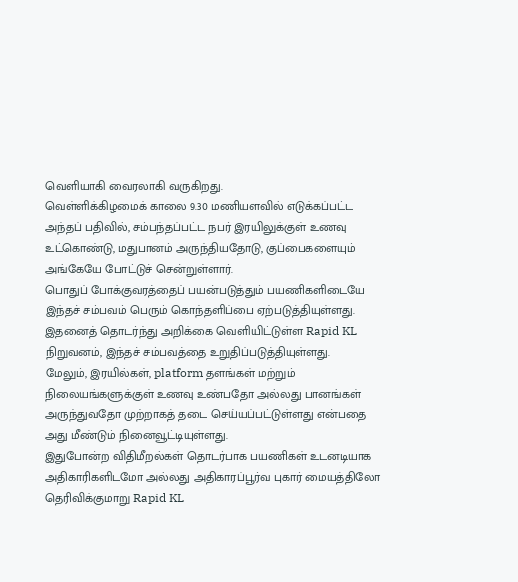வெளியாகி வைரலாகி வருகிறது.
வெள்ளிக்கிழமைக் காலை 9.30 மணியளவில் எடுக்கப்பட்ட அந்தப் பதிவில், சம்பந்தப்பட்ட நபர் இரயிலுக்குள் உணவு உட்கொண்டு, மதுபானம் அருந்தியதோடு, குப்பைகளையும் அங்கேயே போட்டுச் சென்றுள்ளார்.
பொதுப் போக்குவரத்தைப் பயன்படுத்தும் பயணிகளிடையே இந்தச் சம்பவம் பெரும் கொந்தளிப்பை ஏற்படுத்தியுள்ளது.
இதனைத் தொடர்ந்து அறிக்கை வெளியிட்டுள்ள Rapid KL நிறுவனம், இந்தச் சம்பவத்தை உறுதிப்படுத்தியுள்ளது.
மேலும், இரயில்கள், platform தளங்கள் மற்றும் நிலையங்களுக்குள் உணவு உண்பதோ அல்லது பானங்கள் அருந்துவதோ முற்றாகத் தடை செய்யப்பட்டுள்ளது என்பதை அது மீண்டும் நினைவூட்டியுள்ளது.
இதுபோன்ற விதிமீறல்கள் தொடர்பாக பயணிகள் உடனடியாக அதிகாரிகளிடமோ அல்லது அதிகாரப்பூர்வ புகார் மையத்திலோ தெரிவிக்குமாறு Rapid KL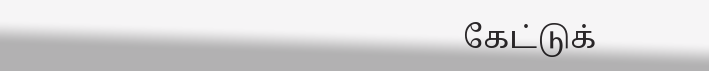கேட்டுக்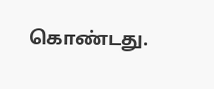கொண்டது.